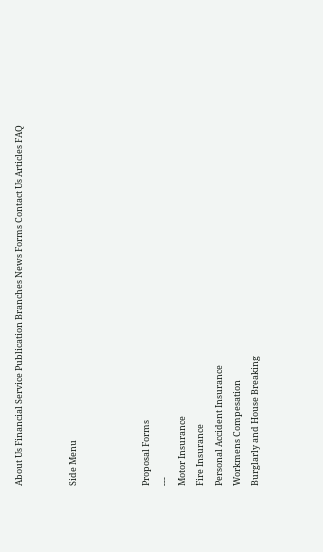About Us Financial Service Publication Branches News Forms Contact Us Articles FAQ


Side Menu



Proposal Forms
---
Motor Insurance
Fire Insurance
Personal Accident Insurance
Workmens Compesation
Burglarly and House Breaking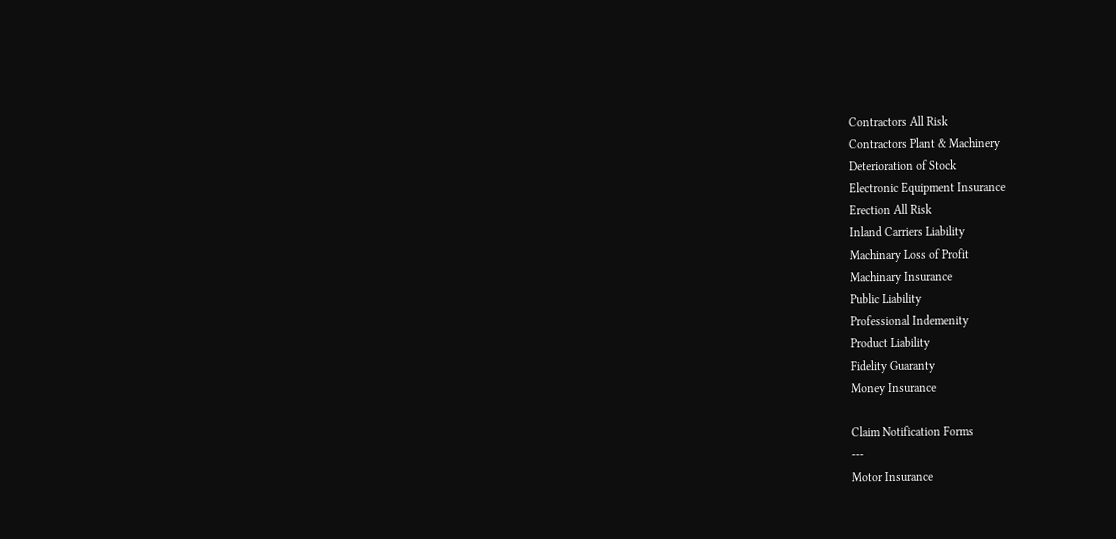Contractors All Risk
Contractors Plant & Machinery
Deterioration of Stock
Electronic Equipment Insurance
Erection All Risk
Inland Carriers Liability
Machinary Loss of Profit
Machinary Insurance
Public Liability
Professional Indemenity
Product Liability
Fidelity Guaranty
Money Insurance

Claim Notification Forms
---
Motor Insurance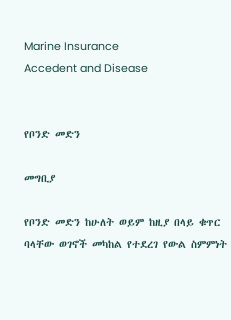Marine Insurance
Accedent and Disease


የቦንድ መድን

መግቢያ

የቦንድ መድን ከሁለት ወይም ከዚያ በላይ ቁጥር ባላቸው ወገኖች መካከል የተደረገ የውል ስምምነት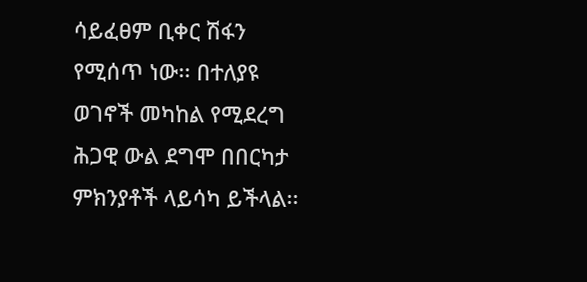ሳይፈፀም ቢቀር ሽፋን የሚሰጥ ነው፡፡ በተለያዩ ወገኖች መካከል የሚደረግ ሕጋዊ ውል ደግሞ በበርካታ ምክንያቶች ላይሳካ ይችላል፡፡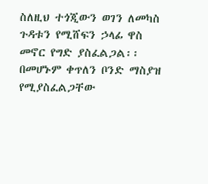ስለዚህ ተጎጂውን ወገን ለመካስ ጉዳቱን የሚሸፍን ኃላፊ ዋስ መኖር የግድ ያስፈልጋል፡፡ በመሆኑም ቀጥለን ቦንድ ማስያዝ የሚያስፈልጋቸው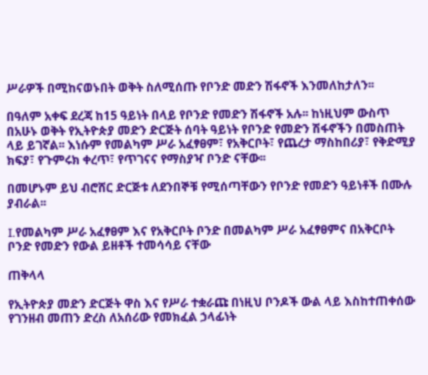ሥራዎች በሚከናወኑበት ወቅት ስለሚሰጡ የቦንድ መድን ሽፋኖች እንመለከታለን፡፡

በዓለም አቀፍ ደረጃ ከ15 ዓይነት በላይ የቦንድ የመድን ሽፋኖች አሉ፡፡ ከነዚህም ውስጥ በአሁኑ ወቅት የኢትዮጵያ መድን ድርጅት ሰባት ዓይነት የቦንድ የመድን ሽፋኖችን በመስጠት ላይ ይገኛል፡፡ እነሱም የመልካም ሥራ አፈፃፀም፣ የአቅርቦት፣ የጨረታ ማስከበሪያ፣ የቅድሚያ ክፍያ፣ የጉምሩክ ቀረጥ፣ የጥገናና የማስያዣ ቦንድ ናቸው፡፡

በመሆኑም ይህ ብሮሸር ድርጅቱ ለደንበኞቹ የሚሰጣቸውን የቦንድ የመድን ዓይነቶች በሙሉ ያብራል፡፡

I.የመልካም ሥራ አፈፃፀም እና የአቅርቦት ቦንድ በመልካም ሥራ አፈፃፀምና በአቅርቦት ቦንድ የመድን የውል ይዘቶች ተመሳሳይ ናቸው

ጠቅላላ

የኢትዮጵያ መድን ድርጅት ዋስ እና የሥራ ተቋራጩ በነዚህ ቦንዶች ውል ላይ እስከተጠቀሰው የገንዘብ መጠን ድረስ ለአሰሪው የመክፈል ኃላፊነት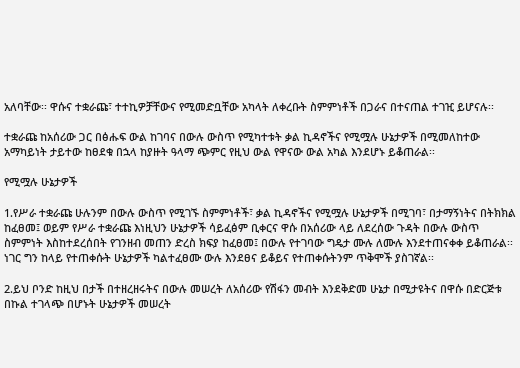አለባቸው፡፡ ዋሱና ተቋራጩ፣ ተተኪዎቻቸውና የሚመድቧቸው አካላት ለቀረቡት ስምምነቶች በጋራና በተናጠል ተገዢ ይሆናሉ፡፡

ተቋራጩ ከአሰሪው ጋር በፅሑፍ ውል ከገባና በውሉ ውስጥ የሚካተቱት ቃል ኪዳኖችና የሚሟሉ ሁኔታዎች በሚመለከተው አማካይነት ታይተው ከፀደቁ በኋላ ከያዙት ዓላማ ጭምር የዚህ ውል የዋናው ውል አካል እንደሆኑ ይቆጠራል፡፡

የሚሟሉ ሁኔታዎች

1.የሥራ ተቋራጩ ሁሉንም በውሉ ውስጥ የሚገኙ ስምምነቶች፣ ቃል ኪዳኖችና የሚሟሉ ሁኔታዎች በሚገባ፣ በታማኝነትና በትክክል ከፈፀመ፤ ወይም የሥራ ተቋራጩ እነዚህን ሁኔታዎች ሳይፈፅም ቢቀርና ዋሱ በአሰሪው ላይ ለደረሰው ጉዳት በውሉ ውስጥ ስምምነት እስከተደረሰበት የገንዘብ መጠን ድረስ ክፍያ ከፈፀመ፤ በውሉ የተገባው ግዴታ ሙሉ ለሙሉ እንደተጠናቀቀ ይቆጠራል፡፡ ነገር ግን ከላይ የተጠቀሱት ሁኔታዎች ካልተፈፀሙ ውሉ እንደፀና ይቆይና የተጠቀሱትንም ጥቅሞች ያስገኛል፡፡

2.ይህ ቦንድ ከዚህ በታች በተዘረዘሩትና በውሉ መሠረት ለአሰሪው የሽፋን መብት እንደቅድመ ሁኔታ በሚታዩትና በዋሱ በድርጅቱ በኩል ተገላጭ በሆኑት ሁኔታዎች መሠረት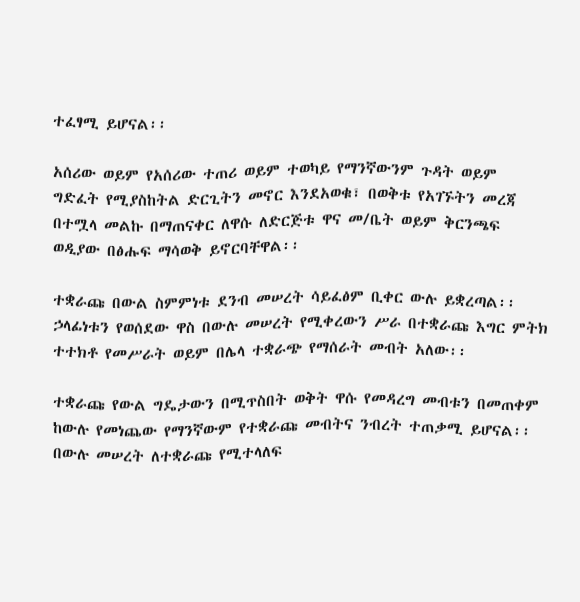ተፈፃሚ ይሆናል፡፡

አሰሪው ወይም የአሰሪው ተጠሪ ወይም ተወካይ የማንኛውንም ጉዳት ወይም ግድፈት የሚያስከትል ድርጊትን መኖር እንደአወቁ፣ በወቅቱ የአገኙትን መረጃ በተሟላ መልኩ በማጠናቀር ለዋሱ ለድርጅቱ ዋና መ/ቤት ወይም ቅርንጫፍ ወዲያው በፅሑፍ ማሳወቅ ይኖርባቸዋል፡፡

ተቋራጩ በውል ስምምነቱ ደንብ መሠረት ሳይፈፅም ቢቀር ውሉ ይቋረጣል፡፡ ኃላፊነቱን የወሰደው ዋስ በውሉ መሠረት የሚቀረውን ሥራ በተቋራጩ እግር ምትክ ተተክቶ የመሥራት ወይም በሌላ ተቋራጭ የማሰራት መብት አለው፡፡

ተቋራጩ የውል ግዴታውን በሚጥስበት ወቅት ዋሱ የመዳረግ መብቱን በመጠቀም ከውሉ የመነጨው የማንኛውም የተቋራጩ መብትና ንብረት ተጠቃሚ ይሆናል፡፡ በውሉ መሠረት ለተቋራጩ የሚተላለፍ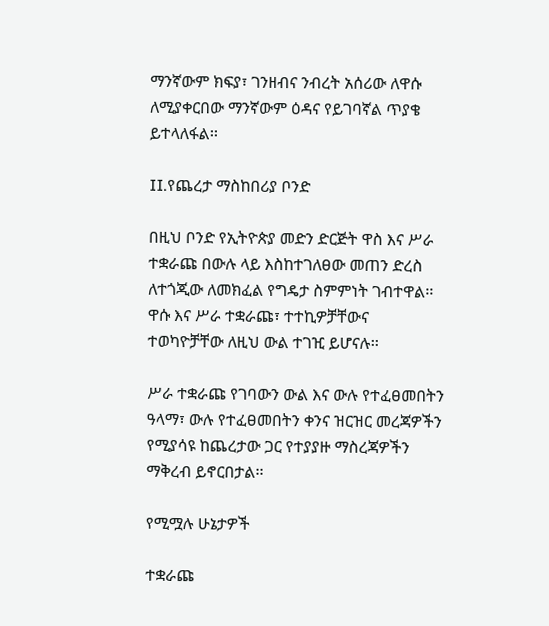ማንኛውም ክፍያ፣ ገንዘብና ንብረት አሰሪው ለዋሱ ለሚያቀርበው ማንኛውም ዕዳና የይገባኛል ጥያቄ ይተላለፋል፡፡

II.የጨረታ ማስከበሪያ ቦንድ

በዚህ ቦንድ የኢትዮጵያ መድን ድርጅት ዋስ እና ሥራ ተቋራጩ በውሉ ላይ እስከተገለፀው መጠን ድረስ ለተጎጂው ለመክፈል የግዴታ ስምምነት ገብተዋል፡፡ ዋሱ እና ሥራ ተቋራጩ፣ ተተኪዎቻቸውና ተወካዮቻቸው ለዚህ ውል ተገዢ ይሆናሉ፡፡

ሥራ ተቋራጩ የገባውን ውል እና ውሉ የተፈፀመበትን ዓላማ፣ ውሉ የተፈፀመበትን ቀንና ዝርዝር መረጃዎችን የሚያሳዩ ከጨረታው ጋር የተያያዙ ማስረጃዎችን ማቅረብ ይኖርበታል፡፡

የሚሟሉ ሁኔታዎች

ተቋራጩ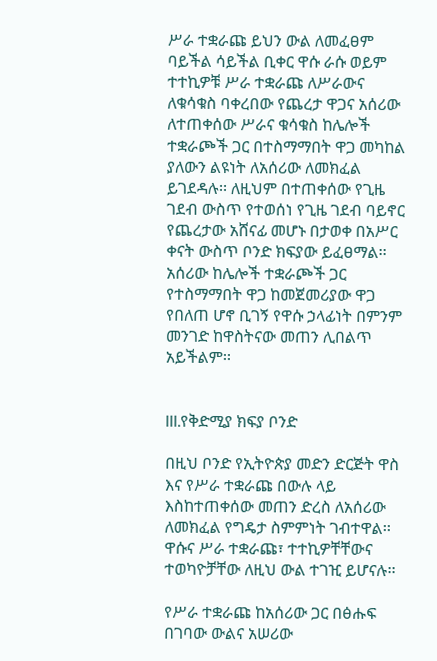ሥራ ተቋራጩ ይህን ውል ለመፈፀም ባይችል ሳይችል ቢቀር ዋሱ ራሱ ወይም ተተኪዎቹ ሥራ ተቋራጩ ለሥራውና ለቁሳቁስ ባቀረበው የጨረታ ዋጋና አሰሪው ለተጠቀሰው ሥራና ቁሳቁስ ከሌሎች ተቋራጮች ጋር በተስማማበት ዋጋ መካከል ያለውን ልዩነት ለአሰሪው ለመክፈል ይገደዳሉ፡፡ ለዚህም በተጠቀሰው የጊዜ ገደብ ውስጥ የተወሰነ የጊዜ ገደብ ባይኖር የጨረታው አሸናፊ መሆኑ በታወቀ በአሥር ቀናት ውስጥ ቦንድ ክፍያው ይፈፀማል፡፡ አሰሪው ከሌሎች ተቋራጮች ጋር የተስማማበት ዋጋ ከመጀመሪያው ዋጋ የበለጠ ሆኖ ቢገኝ የዋሱ ኃላፊነት በምንም መንገድ ከዋስትናው መጠን ሊበልጥ አይችልም፡፡


III.የቅድሚያ ክፍያ ቦንድ

በዚህ ቦንድ የኢትዮጵያ መድን ድርጅት ዋስ እና የሥራ ተቋራጩ በውሉ ላይ እስከተጠቀሰው መጠን ድረስ ለአሰሪው ለመክፈል የግዴታ ስምምነት ገብተዋል፡፡ ዋሱና ሥራ ተቋራጩ፣ ተተኪዎቸቸውና ተወካዮቻቸው ለዚህ ውል ተገዢ ይሆናሉ፡፡

የሥራ ተቋራጩ ከአሰሪው ጋር በፅሑፍ በገባው ውልና አሠሪው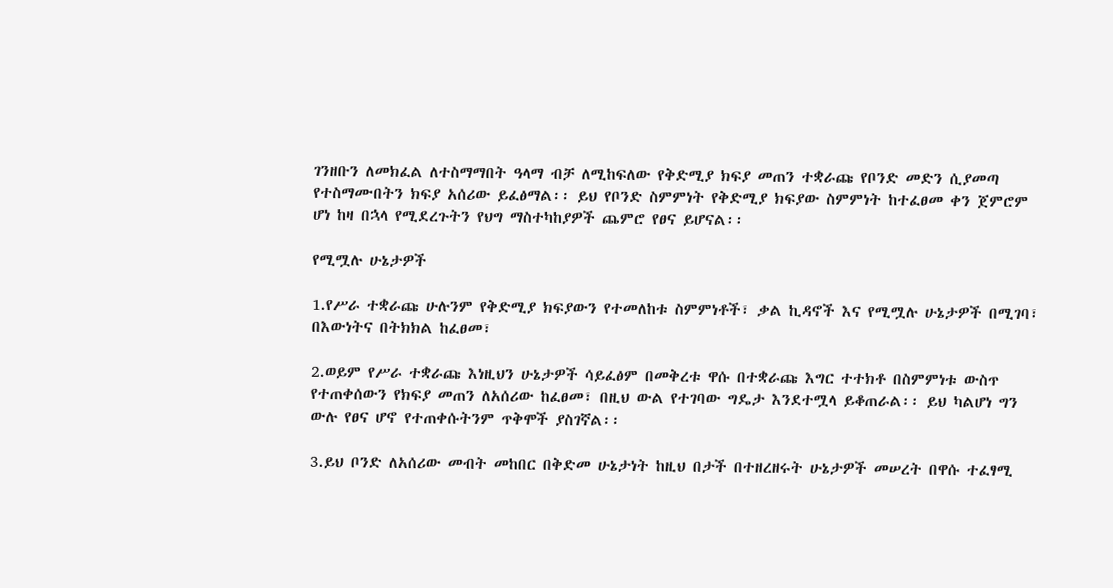ገንዘቡን ለመክፈል ለተስማማበት ዓላማ ብቻ ለሚከፍለው የቅድሚያ ክፍያ መጠን ተቋራጩ የቦንድ መድን ሲያመጣ የተስማሙበትን ክፍያ አሰሪው ይፈፅማል፡፡ ይህ የቦንድ ስምምነት የቅድሚያ ክፍያው ስምምነት ከተፈፀመ ቀን ጀምሮም ሆነ ከዛ በኋላ የሚደረጉትን የህግ ማስተካከያዎች ጨምሮ የፀና ይሆናል፡፡

የሚሟሉ ሁኔታዎች

1.የሥራ ተቋራጩ ሁሉንም የቅድሚያ ክፍያውን የተመለከቱ ስምምነቶች፣ ቃል ኪዳኖች እና የሚሟሉ ሁኔታዎች በሚገባ፣ በእውነትና በትክክል ከፈፀመ፣

2.ወይም የሥራ ተቋራጩ እነዚህን ሁኔታዎች ሳይፈፅም በመቅረቱ ዋሱ በተቋራጩ እግር ተተክቶ በስምምነቱ ውስጥ የተጠቀሰውን የክፍያ መጠን ለአሰሪው ከፈፀመ፣ በዚህ ውል የተገባው ግዴታ እንደተሟላ ይቆጠራል፡፡ ይህ ካልሆነ ግን ውሉ የፀና ሆኖ የተጠቀሱትንም ጥቅሞች ያስገኛል፡፡

3.ይህ ቦንድ ለአሰሪው መብት መከበር በቅድመ ሁኔታነት ከዚህ በታች በተዘረዘሩት ሁኔታዎች መሠረት በዋሱ ተፈፃሚ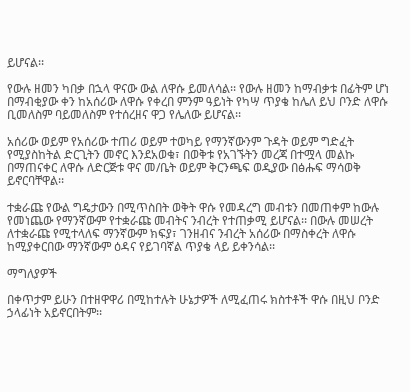ይሆናል፡፡

የውሉ ዘመን ካበቃ በኋላ ዋናው ውል ለዋሱ ይመለሳል፡፡ የውሉ ዘመን ከማብቃቱ በፊትም ሆነ በማብቂያው ቀን ከአሰሪው ለዋሱ የቀረበ ምንም ዓይነት የካሣ ጥያቄ ከሌለ ይህ ቦንድ ለዋሱ ቢመለስም ባይመለስም የተሰረዘና ዋጋ የሌለው ይሆናል፡፡

አሰሪው ወይም የአሰሪው ተጠሪ ወይም ተወካይ የማንኛውንም ጉዳት ወይም ግድፈት የሚያስከትል ድርጊትን መኖር እንደአወቁ፣ በወቅቱ የአገኙትን መረጃ በተሟላ መልኩ በማጠናቀር ለዋሱ ለድርጅቱ ዋና መ/ቤት ወይም ቅርንጫፍ ወዲያው በፅሑፍ ማሳወቅ ይኖርባቸዋል፡፡

ተቋራጩ የውል ግዴታውን በሚጥስበት ወቅት ዋሱ የመዳረግ መብቱን በመጠቀም ከውሉ የመነጨው የማንኛውም የተቋራጩ መብትና ንብረት የተጠቃሚ ይሆናል፡፡ በውሉ መሠረት ለተቋራጩ የሚተላለፍ ማንኛውም ክፍያ፣ ገንዘብና ንብረት አሰሪው በማስቀረት ለዋሱ ከሚያቀርበው ማንኛውም ዕዳና የይገባኛል ጥያቄ ላይ ይቀንሳል፡፡

ማግለያዎች

በቀጥታም ይሁን በተዘዋዋሪ በሚከተሉት ሁኔታዎች ለሚፈጠሩ ክስተቶች ዋሱ በዚህ ቦንድ ኃላፊነት አይኖርበትም፡፡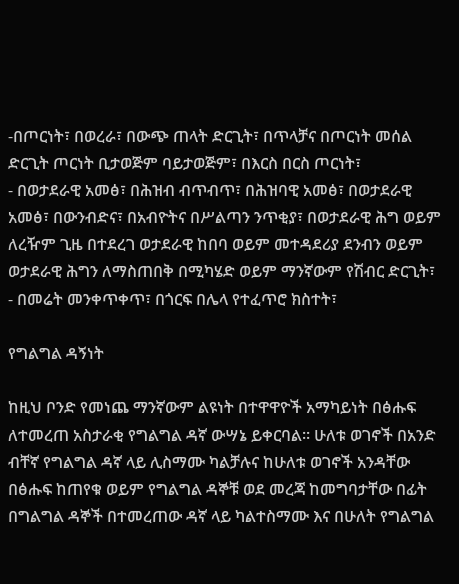-በጦርነት፣ በወረራ፣ በውጭ ጠላት ድርጊት፣ በጥላቻና በጦርነት መሰል ድርጊት ጦርነት ቢታወጅም ባይታወጅም፣ በእርስ በርስ ጦርነት፣
- በወታደራዊ አመፅ፣ በሕዝብ ብጥብጥ፣ በሕዝባዊ አመፅ፣ በወታደራዊ አመፅ፣ በውንብድና፣ በአብዮትና በሥልጣን ንጥቂያ፣ በወታደራዊ ሕግ ወይም ለረዥም ጊዜ በተደረገ ወታደራዊ ከበባ ወይም መተዳደሪያ ደንብን ወይም ወታደራዊ ሕግን ለማስጠበቅ በሚካሄድ ወይም ማንኛውም የሽብር ድርጊት፣
- በመሬት መንቀጥቀጥ፣ በጎርፍ በሌላ የተፈጥሮ ክስተት፣

የግልግል ዳኝነት

ከዚህ ቦንድ የመነጨ ማንኛውም ልዩነት በተዋዋዮች አማካይነት በፅሑፍ ለተመረጠ አስታራቂ የግልግል ዳኛ ውሣኔ ይቀርባል፡፡ ሁለቱ ወገኖች በአንድ ብቸኛ የግልግል ዳኛ ላይ ሊስማሙ ካልቻሉና ከሁለቱ ወገኖች አንዳቸው በፅሑፍ ከጠየቁ ወይም የግልግል ዳኞቹ ወደ መረጃ ከመግባታቸው በፊት በግልግል ዳኞች በተመረጠው ዳኛ ላይ ካልተስማሙ እና በሁለት የግልግል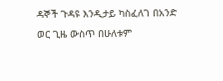ዳኞች ጉዳዩ እንዲታይ ካስፈለገ በአንድ ወር ጊዜ ውስጥ በሁለቱም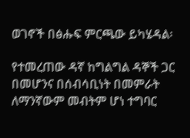ወገኖች በፅሑፍ ምርጫው ይካሄዳል፡

የተመረጠው ዳኛ ከግልግል ዳኞች ጋር በመሆንና በሰብሳቢነት በመምራት ለማንኛውም መብትም ሆነ ተግባር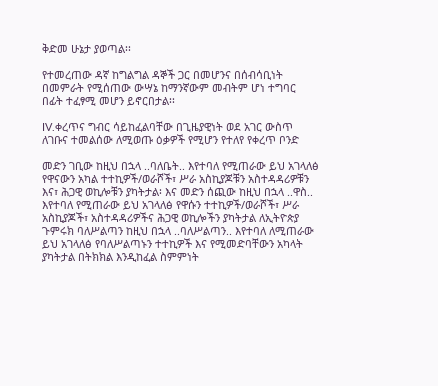ቅድመ ሁኔታ ያወጣል፡፡

የተመረጠው ዳኛ ከግልግል ዳኞች ጋር በመሆንና በሰብሳቢነት በመምራት የሚሰጠው ውሣኔ ከማንኛውም መብትም ሆነ ተግባር በፊት ተፈፃሚ መሆን ይኖርበታል፡፡

IV.ቀረጥና ግብር ሳይከፈልባቸው በጊዜያዊነት ወደ አገር ውስጥ ለገቡና ተመልሰው ለሚወጡ ዕቃዎች የሚሆን የተለየ የቀረጥ ቦንድ

መድን ገቢው ከዚህ በኋላ ..ባለቤት.. እየተባለ የሚጠራው ይህ አገላለፅ የዋናውን አካል ተተኪዎች/ወራሾች፣ ሥራ አስኪያጆቹን አስተዳዳሪዎቹን እና፣ ሕጋዊ ወኪሎቹን ያካትታል፡ እና መድን ሰጪው ከዚህ በኋላ ..ዋስ.. እየተባለ የሚጠራው ይህ አገላለፅ የዋሱን ተተኪዎች/ወራሾች፣ ሥራ አስኪያጆች፣ አስተዳዳሪዎችና ሕጋዊ ወኪሎችን ያካትታል ለኢትዮጵያ ጉምሩክ ባለሥልጣን ከዚህ በኋላ ..ባለሥልጣን.. እየተባለ ለሚጠራው ይህ አገላለፅ የባለሥልጣኑን ተተኪዎች እና የሚመድባቸውን አካላት ያካትታል በትክክል እንዲከፈል ስምምነት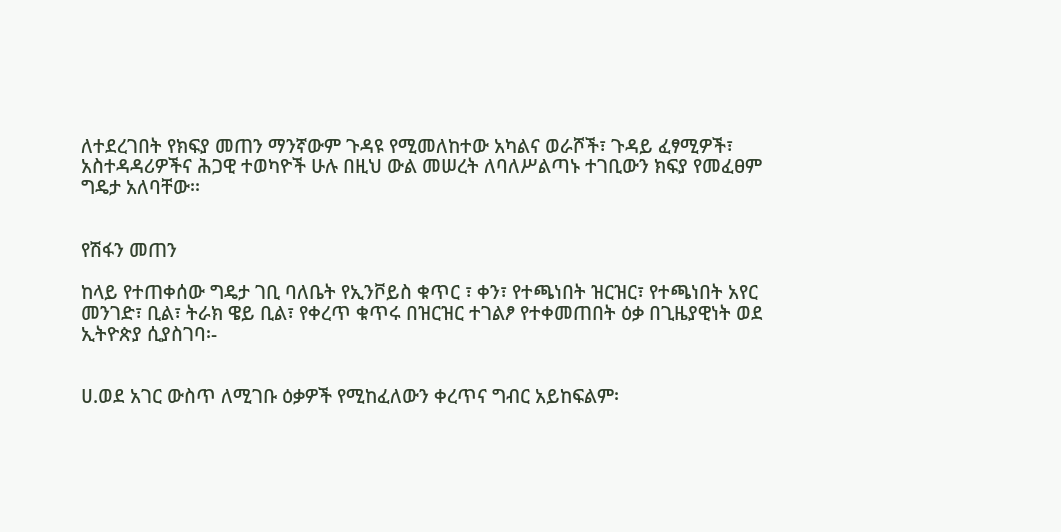ለተደረገበት የክፍያ መጠን ማንኛውም ጉዳዩ የሚመለከተው አካልና ወራሾች፣ ጉዳይ ፈፃሚዎች፣ አስተዳዳሪዎችና ሕጋዊ ተወካዮች ሁሉ በዚህ ውል መሠረት ለባለሥልጣኑ ተገቢውን ክፍያ የመፈፀም ግዴታ አለባቸው፡፡


የሽፋን መጠን

ከላይ የተጠቀሰው ግዴታ ገቢ ባለቤት የኢንቮይስ ቁጥር ፣ ቀን፣ የተጫነበት ዝርዝር፣ የተጫነበት አየር መንገድ፣ ቢል፣ ትራክ ዌይ ቢል፣ የቀረጥ ቁጥሩ በዝርዝር ተገልፆ የተቀመጠበት ዕቃ በጊዜያዊነት ወደ ኢትዮጵያ ሲያስገባ፡-


ሀ.ወደ አገር ውስጥ ለሚገቡ ዕቃዎች የሚከፈለውን ቀረጥና ግብር አይከፍልም፡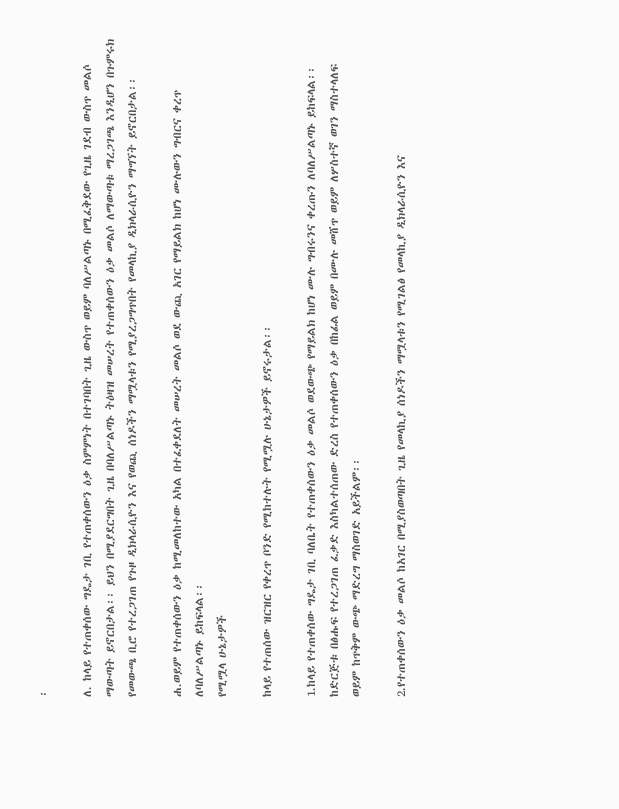፡

ለ. ከላይ የተጠቀሰው ግዴታ ገቢ የተጠቀሰውን ዕቃ ስምምነት በተገባበት ጊዜ ውስጥ ወይም ባለሥልጣኑ በሚፈቅደው የጊዜ ገደብ ውስጥ መልሶ ማውጣት ይኖርበታል፡፡ ይህን በሚያደርግበት ጊዜ በባለሥልጣኑ ትዕዛዝ መሠረት የተጠቀሰውን ዕቃ መልሶ ለማውጣቱ ማረጋገጫ እንዲሆን በጉምሩክ የመውጫ ቢሮ የተረጋገጠ የጉዞ ዲክላራሲዮን እና የወጪ ሰነዶችን ማሟላቱን የሚያረጋግጥበት የመላኪያ ዲክላራሲዮን ማግኘት ይኖርበታል፡፡

ሐ.ወይም የተጠቀሰውን ዕቃ ከሚመለከተው አካል በተፈቀደለት መሠረት መልሶ ወደ ውጪ አገር የማይልክ ከሆነ ሙሉውን ግብርና ቀረጥ ለባለሥልጣኑ ይከፍላል፡፡
የሚሟላ ሁኔታዎች

ከላይ የተጠሰው ዝርዝር የቀረጥ ቦንድ የሚከተሉት የሚሟሉ ሁኔታዎች ይኖሩታል፡፡

1.ከላይ የተጠቀሰው ግዴታ ገቢ ባለቤት የተጠቀሰውን ዕቃ መልሶ ወደውጭ የማይልክ ከሆነ ሙሉ ግብሩንና ቀረጡን ለባለሥልጣኑ ይከፍላል፡፡ ከድርጅቱ በፅሑፍ የተረጋገጠ ፈቃድ እስካልተሰጠው ድረስ የተጠቀሰውን ዕቃ በከፊል ወይም በሙሉ መሸጥ ወይም ለሦስተኛ ወገን ማስተላለፍ ወይም ከጥቅም ውጭ ማድረግ ማስወገድ አይችልም፡፡

2.የተጠቀሰውን ዕቃ መልሶ ከአገር በሚያስወጣበት ጊዜ የመላኪያ ሰነዶችን ማሟላቱን የሚገልፅ የመላኪያ ዲክላራሲዮን እና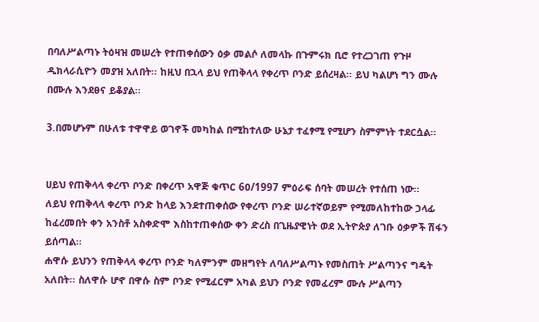በባለሥልጣኑ ትዕዛዝ መሠረት የተጠቀሰውን ዕቃ መልሶ ለመላኩ በጉምሩክ ቢሮ የተረጋገጠ የጉዞ ዲክላራሲዮን መያዝ አለበት፡፡ ከዚህ በኋላ ይህ የጠቅላላ የቀረጥ ቦንድ ይሰረዛል፡፡ ይህ ካልሆነ ግን ሙሉ በሙሉ እንደፀና ይቆያል፡፡

3.በመሆኑም በሁለቱ ተዋዋይ ወገኖች መካከል በሚከተለው ሁኔታ ተፈፃሚ የሚሆን ስምምነት ተደርሷል፡፡


ሀይህ የጠቅላላ ቀረጥ ቦንድ በቀረጥ አዋጅ ቁጥር 6ዐ/1997 ምዕራፍ ሰባት መሠረት የተሰጠ ነው፡፡
ለይህ የጠቅላላ ቀረጥ ቦንድ ከላይ እንደተጠቀሰው የቀረጥ ቦንድ ሠራተኛወይም የሚመለከተከው ኃላፊ ከፈረመበት ቀን አንስቶ አስቀድሞ እስከተጠቀሰው ቀን ድረስ በጊዜያዊነት ወደ ኢትዮጵያ ለገቡ ዕቃዎች ሽፋን ይሰጣል፡፡
ሐዋሱ ይህንን የጠቅላላ ቀረጥ ቦንድ ካለምንም መዘግየት ለባለሥልጣኑ የመስጠት ሥልጣንና ግዴት አለበት፡፡ ስለዋሱ ሆኖ በዋሱ ስም ቦንድ የሚፈርም አካል ይህን ቦንድ የመፈረም ሙሉ ሥልጣን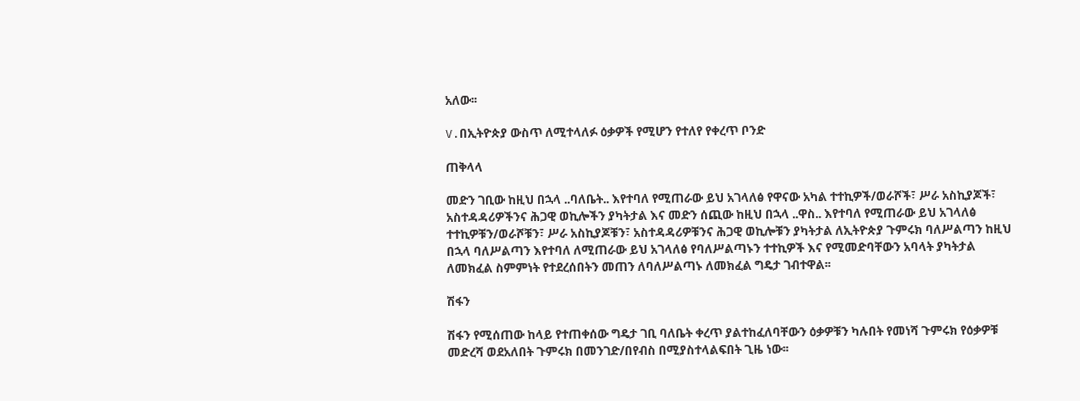አለው፡፡

V.በኢትዮጵያ ውስጥ ለሚተላለፉ ዕቃዎች የሚሆን የተለየ የቀረጥ ቦንድ

ጠቅላላ

መድን ገቢው ከዚህ በኋላ ..ባለቤት.. እየተባለ የሚጠራው ይህ አገላለፅ የዋናው አካል ተተኪዎች/ወራሾች፣ ሥራ አስኪያጆች፣ አስተዳዳሪዎችንና ሕጋዊ ወኪሎችን ያካትታል እና መድን ሰጪው ከዚህ በኋላ ..ዋስ.. እየተባለ የሚጠራው ይህ አገላለፅ ተተኪዎቹን/ወራሾቹን፣ ሥራ አስኪያጆቹን፣ አስተዳዳሪዎቹንና ሕጋዊ ወኪሎቹን ያካትታል ለኢትዮጵያ ጉምሩክ ባለሥልጣን ከዚህ በኋላ ባለሥልጣን እየተባለ ለሚጠራው ይህ አገላለፅ የባለሥልጣኑን ተተኪዎች እና የሚመድባቸውን አባላት ያካትታል ለመክፈል ስምምነት የተደረሰበትን መጠን ለባለሥልጣኑ ለመክፈል ግዴታ ገብተዋል፡፡

ሽፋን

ሽፋን የሚሰጠው ከላይ የተጠቀሰው ግዴታ ገቢ ባለቤት ቀረጥ ያልተከፈለባቸውን ዕቃዎቹን ካሉበት የመነሻ ጉምሩክ የዕቃዎቹ መድረሻ ወደአለበት ጉምሩክ በመንገድ/በየብስ በሚያስተላልፍበት ጊዜ ነው፡፡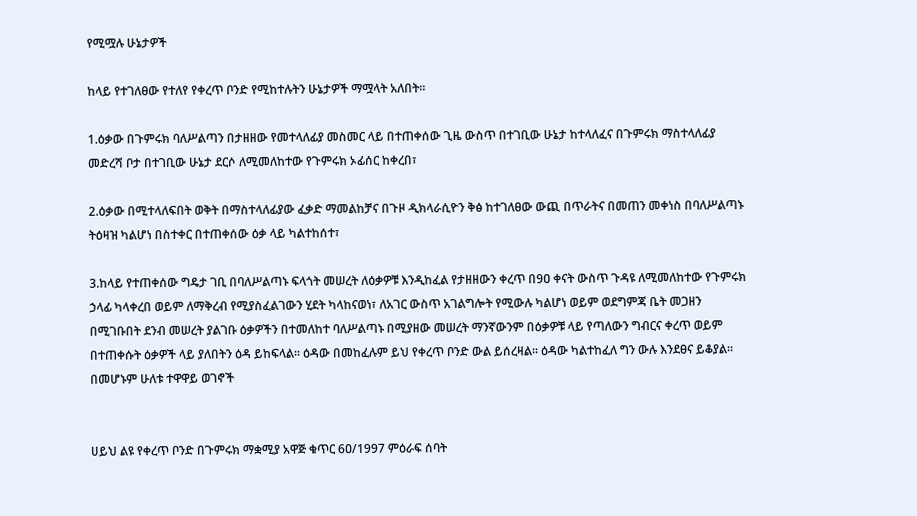የሚሟሉ ሁኔታዎች

ከላይ የተገለፀው የተለየ የቀረጥ ቦንድ የሚከተሉትን ሁኔታዎች ማሟላት አለበት፡፡

1.ዕቃው በጉምሩክ ባለሥልጣን በታዘዘው የመተላለፊያ መስመር ላይ በተጠቀሰው ጊዜ ውስጥ በተገቢው ሁኔታ ከተላለፈና በጉምሩክ ማስተላለፊያ መድረሻ ቦታ በተገቢው ሁኔታ ደርሶ ለሚመለከተው የጉምሩክ ኦፊሰር ከቀረበ፣

2.ዕቃው በሚተላለፍበት ወቅት በማስተላለፊያው ፈቃድ ማመልከቻና በጉዞ ዲክላራሲዮን ቅፅ ከተገለፀው ውጪ በጥራትና በመጠን መቀነስ በባለሥልጣኑ ትዕዛዝ ካልሆነ በስተቀር በተጠቀሰው ዕቃ ላይ ካልተከሰተ፣

3.ከላይ የተጠቀሰው ግዴታ ገቢ በባለሥልጣኑ ፍላጎት መሠረት ለዕቃዎቹ እንዲከፈል የታዘዘውን ቀረጥ በ9ዐ ቀናት ውስጥ ጉዳዩ ለሚመለከተው የጉምሩክ ኃላፊ ካላቀረበ ወይም ለማቅረብ የሚያስፈልገውን ሂደት ካላከናወነ፣ ለአገር ውስጥ አገልግሎት የሚውሉ ካልሆነ ወይም ወደግምጃ ቤት መጋዘን በሚገቡበት ደንብ መሠረት ያልገቡ ዕቃዎችን በተመለከተ ባለሥልጣኑ በሚያዘው መሠረት ማንኛውንም በዕቃዎቹ ላይ የጣለውን ግብርና ቀረጥ ወይም በተጠቀሱት ዕቃዎች ላይ ያለበትን ዕዳ ይከፍላል፡፡ ዕዳው በመከፈሉም ይህ የቀረጥ ቦንድ ውል ይሰረዛል፡፡ ዕዳው ካልተከፈለ ግን ውሉ እንደፀና ይቆያል፡፡ በመሆኑም ሁለቱ ተዋዋይ ወገኖች


ሀይህ ልዩ የቀረጥ ቦንድ በጉምሩክ ማቋሚያ አዋጅ ቁጥር 6ዐ/1997 ምዕራፍ ሰባት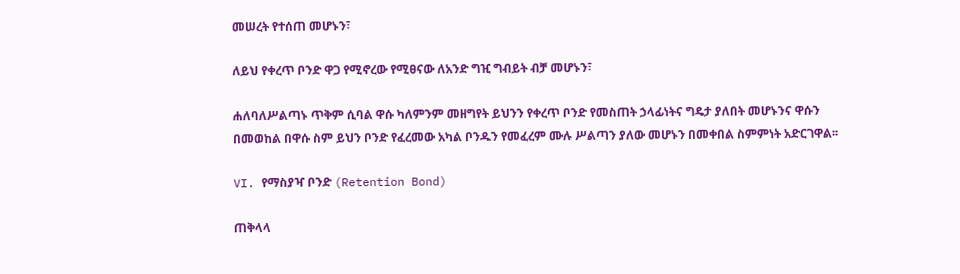መሠረት የተሰጠ መሆኑን፣

ለይህ የቀረጥ ቦንድ ዋጋ የሚኖረው የሚፀናው ለአንድ ግዢ ግብይት ብቻ መሆኑን፣

ሐለባለሥልጣኑ ጥቅም ሲባል ዋሱ ካለምንም መዘግየት ይህንን የቀረጥ ቦንድ የመስጠት ኃላፊነትና ግዴታ ያለበት መሆኑንና ዋሱን በመወከል በዋሱ ስም ይህን ቦንድ የፈረመው አካል ቦንዱን የመፈረም ሙሉ ሥልጣን ያለው መሆኑን በመቀበል ስምምነት አድርገዋል፡፡

VI. የማስያዣ ቦንድ (Retention Bond)

ጠቅላላ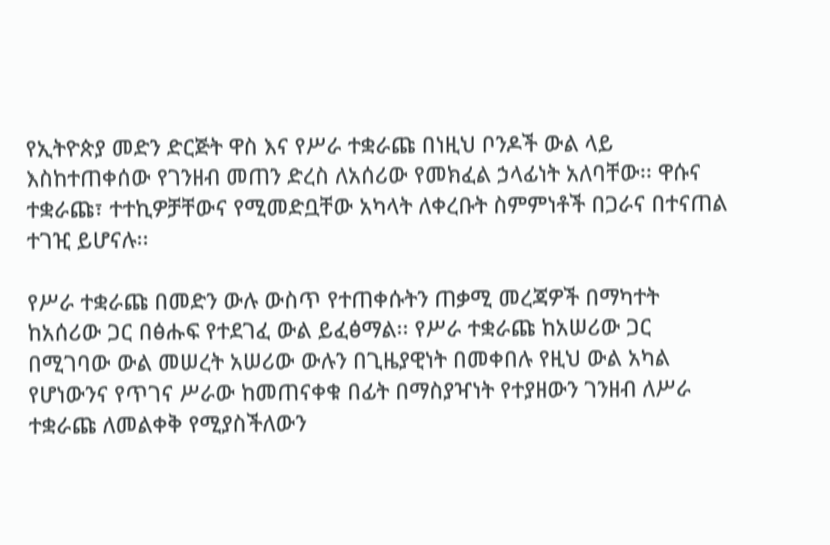የኢትዮጵያ መድን ድርጅት ዋስ እና የሥራ ተቋራጩ በነዚህ ቦንዶች ውል ላይ እስከተጠቀሰው የገንዘብ መጠን ድረስ ለአሰሪው የመክፈል ኃላፊነት አለባቸው፡፡ ዋሱና ተቋራጩ፣ ተተኪዎቻቸውና የሚመድቧቸው አካላት ለቀረቡት ስምምነቶች በጋራና በተናጠል ተገዢ ይሆናሉ፡፡

የሥራ ተቋራጩ በመድን ውሉ ውስጥ የተጠቀሱትን ጠቃሚ መረጃዎች በማካተት ከአሰሪው ጋር በፅሑፍ የተደገፈ ውል ይፈፅማል፡፡ የሥራ ተቋራጩ ከአሠሪው ጋር በሚገባው ውል መሠረት አሠሪው ውሉን በጊዜያዊነት በመቀበሉ የዚህ ውል አካል የሆነውንና የጥገና ሥራው ከመጠናቀቁ በፊት በማስያዣነት የተያዘውን ገንዘብ ለሥራ ተቋራጩ ለመልቀቅ የሚያስችለውን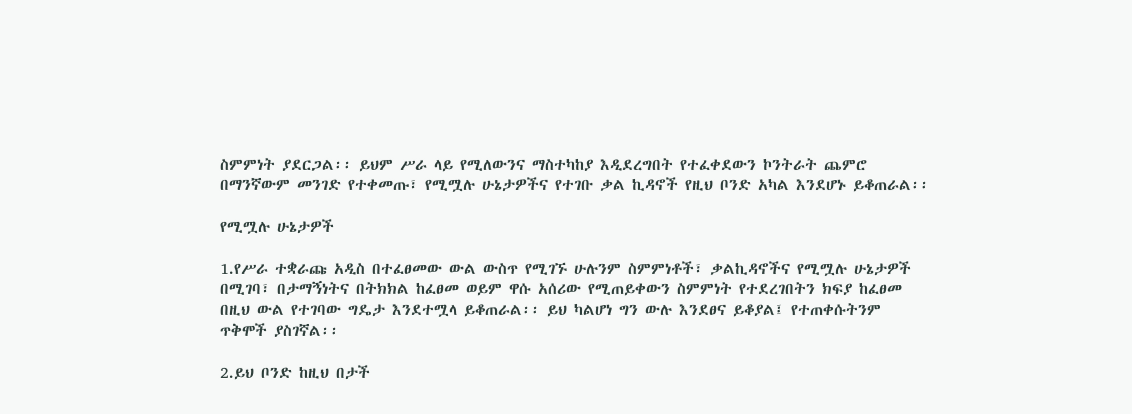ስምምነት ያደርጋል፡፡ ይህም ሥራ ላይ የሚለውንና ማስተካከያ እዲደረግበት የተፈቀደውን ኮንትራት ጨምሮ በማንኛውም መንገድ የተቀመጡ፣ የሚሟሉ ሁኔታዎችና የተገቡ ቃል ኪዳኖች የዚህ ቦንድ አካል እንደሆኑ ይቆጠራል፡፡

የሚሟሉ ሁኔታዎች

1.የሥራ ተቋራጩ አዲስ በተፈፀመው ውል ውስጥ የሚገኙ ሁሉንም ስምምነቶች፣ ቃልኪዳኖችና የሚሟሉ ሁኔታዎች በሚገባ፣ በታማኝነትና በትክክል ከፈፀመ ወይም ዋሱ አሰሪው የሚጠይቀውን ስምምነት የተደረገበትን ክፍያ ከፈፀመ በዚህ ውል የተገባው ግዴታ እንደተሟላ ይቆጠራል፡፡ ይህ ካልሆነ ግን ውሉ እንደፀና ይቆያል፤ የተጠቀሱትንም ጥቅሞች ያስገኛል፡፡

2.ይህ ቦንድ ከዚህ በታች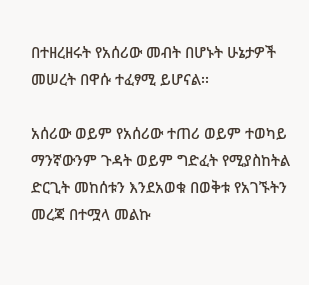በተዘረዘሩት የአሰሪው መብት በሆኑት ሁኔታዎች መሠረት በዋሱ ተፈፃሚ ይሆናል፡፡

አሰሪው ወይም የአሰሪው ተጠሪ ወይም ተወካይ ማንኛውንም ጉዳት ወይም ግድፈት የሚያስከትል ድርጊት መከሰቱን እንደአወቁ በወቅቱ የአገኙትን መረጃ በተሟላ መልኩ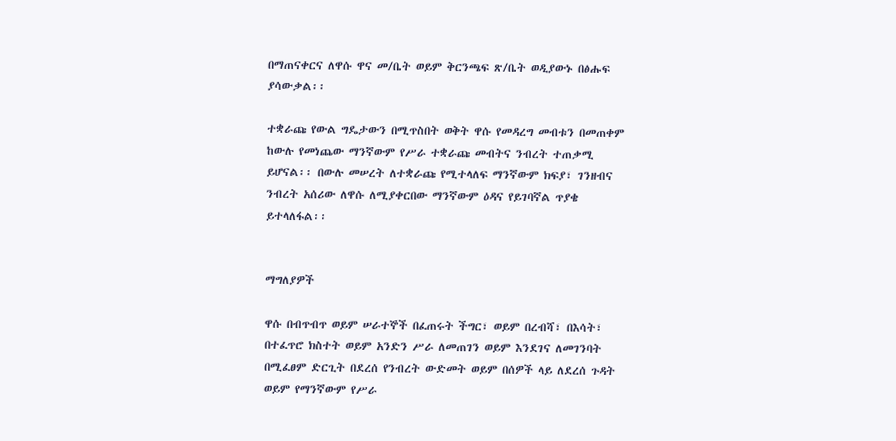በማጠናቀርና ለዋሱ ዋና መ/ቤት ወይም ቅርንጫፍ ጽ/ቤት ወዲያውኑ በፅሑፍ ያሳውቃል፡፡

ተቋራጩ የውል ግዴታውን በሚጥስበት ወቅት ዋሱ የመዳረግ መብቱን በመጠቀም ከውሉ የመነጨው ማንኛውም የሥራ ተቋራጩ መብትና ንብረት ተጠቃሚ ይሆናል፡፡ በውሉ መሠረት ለተቋራጩ የሚተላለፍ ማንኛውም ክፍያ፣ ገንዘብና ንብረት አሰሪው ለዋሱ ለሚያቀርበው ማንኛውም ዕዳና የይገባኛል ጥያቄ ይተላለፋል፡፡


ማግለያዎች

ዋሱ በብጥብጥ ወይም ሠራተኞች በፈጠሩት ችግር፣ ወይም በረብሻ፣ በእሳት፣ በተፈጥሮ ክስተት ወይም አንድን ሥራ ለመጠገን ወይም እንደገና ለመገንባት በሚፈፀም ድርጊት በደረሰ የንብረት ውድመት ወይም በሰዎች ላይ ለደረሰ ጉዳት ወይም የማንኛውም የሥራ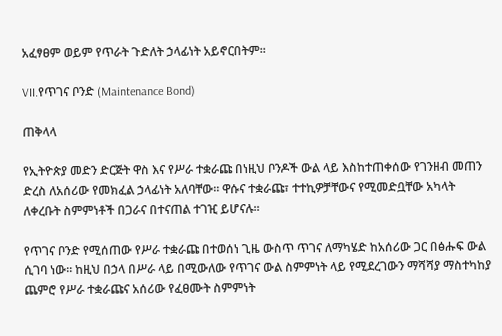አፈፃፀም ወይም የጥራት ጉድለት ኃላፊነት አይኖርበትም፡፡

VII.የጥገና ቦንድ (Maintenance Bond)

ጠቅላላ

የኢትዮጵያ መድን ድርጅት ዋስ እና የሥራ ተቋራጩ በነዚህ ቦንዶች ውል ላይ እስከተጠቀሰው የገንዘብ መጠን ድረስ ለአሰሪው የመክፈል ኃላፊነት አለባቸው፡፡ ዋሱና ተቋራጩ፣ ተተኪዎቻቸውና የሚመድቧቸው አካላት ለቀረቡት ስምምነቶች በጋራና በተናጠል ተገዢ ይሆናሉ፡፡

የጥገና ቦንድ የሚሰጠው የሥራ ተቋራጩ በተወሰነ ጊዜ ውስጥ ጥገና ለማካሄድ ከአሰሪው ጋር በፅሑፍ ውል ሲገባ ነው፡፡ ከዚህ በኃላ በሥራ ላይ በሚውለው የጥገና ውል ስምምነት ላይ የሚደረገውን ማሻሻያ ማስተካከያ ጨምሮ የሥራ ተቋራጩና አሰሪው የፈፀሙት ስምምነት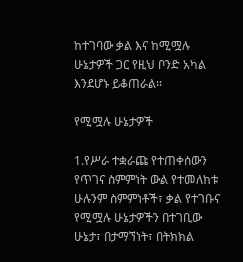ከተገባው ቃል እና ከሚሟሉ ሁኔታዎች ጋር የዚህ ቦንድ አካል እንደሆኑ ይቆጠራል፡፡

የሚሟሉ ሁኔታዎች

1.የሥራ ተቋራጩ የተጠቀሰውን የጥገና ስምምነት ውል የተመለከቱ ሁሉንም ስምምነቶች፣ ቃል የተገቡና የሚሟሉ ሁኔታዎችን በተገቢው ሁኔታ፣ በታማኘነት፣ በትክክል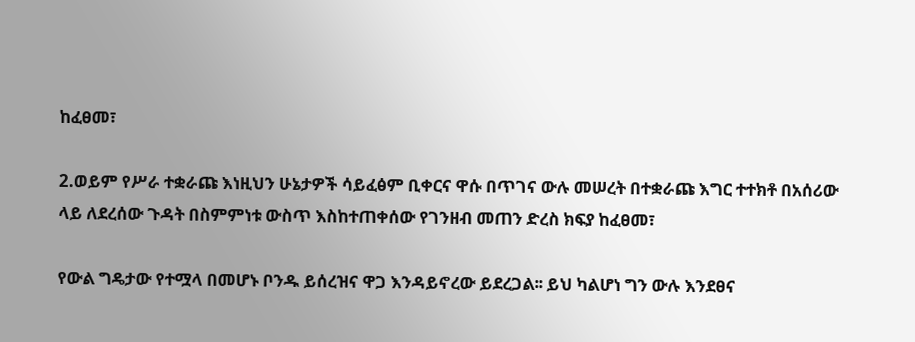ከፈፀመ፣

2.ወይም የሥራ ተቋራጩ እነዚህን ሁኔታዎች ሳይፈፅም ቢቀርና ዋሱ በጥገና ውሉ መሠረት በተቋራጩ እግር ተተክቶ በአሰሪው ላይ ለደረሰው ጉዳት በስምምነቱ ውስጥ እስከተጠቀሰው የገንዘብ መጠን ድረስ ክፍያ ከፈፀመ፣

የውል ግዴታው የተሟላ በመሆኑ ቦንዱ ይሰረዝና ዋጋ እንዳይኖረው ይደረጋል፡፡ ይህ ካልሆነ ግን ውሉ እንደፀና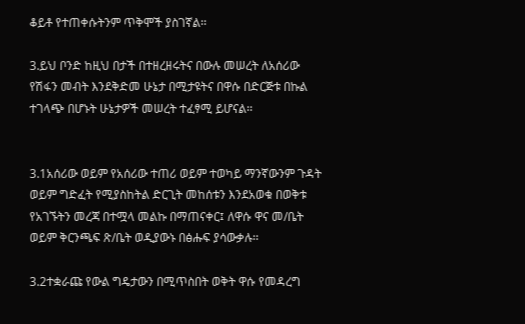ቆይቶ የተጠቀሱትንም ጥቅሞች ያስገኛል፡፡

3.ይህ ቦንድ ከዚህ በታች በተዘረዘሩትና በውሉ መሠረት ለአሰሪው የሽፋን መብት እንደቅድመ ሁኔታ በሚታዩትና በዋሱ በድርጅቱ በኩል ተገላጭ በሆኑት ሁኔታዎች መሠረት ተፈፃሚ ይሆናል፡፡


3.1አሰሪው ወይም የአሰሪው ተጠሪ ወይም ተወካይ ማንኛውንም ጉዳት ወይም ግድፈት የሚያስከትል ድርጊት መከሰቱን እንደአወቁ በወቅቱ የአገኙትን መረጃ በተሟላ መልኩ በማጠናቀር፤ ለዋሱ ዋና መ/ቤት ወይም ቅርንጫፍ ጽ/ቤት ወዲያውኑ በፅሑፍ ያሳውቃሉ፡፡

3.2ተቋራጩ የውል ግዴታውን በሚጥስበት ወቅት ዋሱ የመዳረግ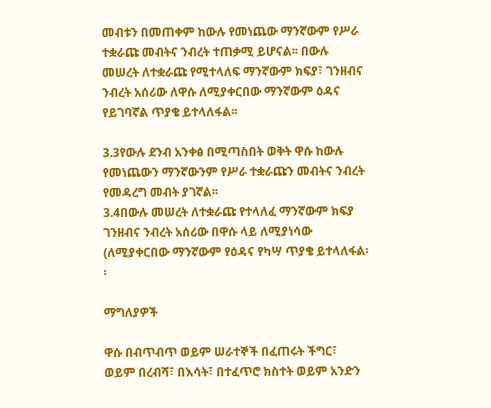መብቱን በመጠቀም ከውሉ የመነጨው ማንኛውም የሥራ ተቋራጩ መብትና ንብረት ተጠቃሚ ይሆናል፡፡ በውሉ መሠረት ለተቋራጩ የሚተላለፍ ማንኛውም ክፍያ፣ ገንዘብና ንብረት አሰሪው ለዋሱ ለሚያቀርበው ማንኛውም ዕዳና የይገባኛል ጥያቄ ይተላለፋል፡፡

3.3የውሉ ደንብ አንቀፅ በሚጣስበት ወቅት ዋሱ ከውሉ የመነጨውን ማንኛውንም የሥራ ተቋራጩን መብትና ንብረት የመዳረግ መብት ያገኛል፡፡
3.4በውሉ መሠረት ለተቋራጩ የተላለፈ ማንኛውም ክፍያ ገንዘብና ንብረት አሰሪው በዋሱ ላይ ለሚያነሳው (ለሚያቀርበው ማንኛውም የዕዳና የካሣ ጥያቄ ይተላለፋል፡፡

ማግለያዎች

ዋሱ በብጥብጥ ወይም ሠራተኞች በፈጠሩት ችግር፣ ወይም በረብሻ፣ በእሳት፣ በተፈጥሮ ክስተት ወይም አንድን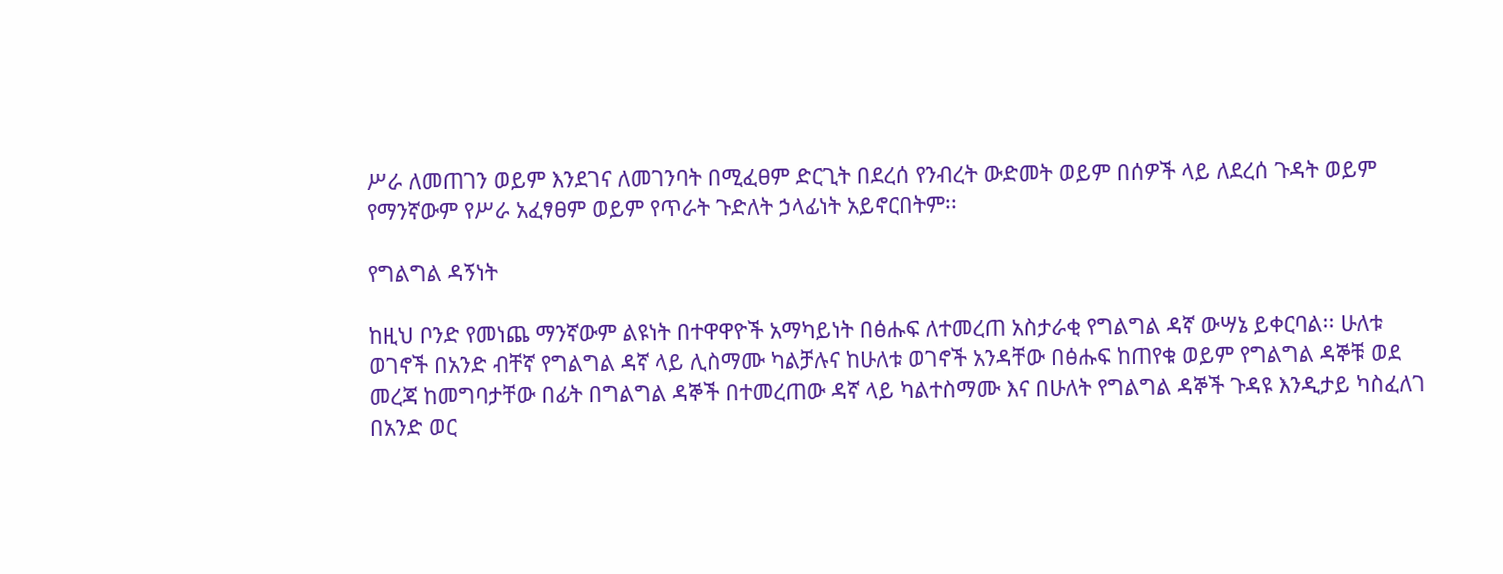ሥራ ለመጠገን ወይም እንደገና ለመገንባት በሚፈፀም ድርጊት በደረሰ የንብረት ውድመት ወይም በሰዎች ላይ ለደረሰ ጉዳት ወይም የማንኛውም የሥራ አፈፃፀም ወይም የጥራት ጉድለት ኃላፊነት አይኖርበትም፡፡

የግልግል ዳኝነት

ከዚህ ቦንድ የመነጨ ማንኛውም ልዩነት በተዋዋዮች አማካይነት በፅሑፍ ለተመረጠ አስታራቂ የግልግል ዳኛ ውሣኔ ይቀርባል፡፡ ሁለቱ ወገኖች በአንድ ብቸኛ የግልግል ዳኛ ላይ ሊስማሙ ካልቻሉና ከሁለቱ ወገኖች አንዳቸው በፅሑፍ ከጠየቁ ወይም የግልግል ዳኞቹ ወደ መረጃ ከመግባታቸው በፊት በግልግል ዳኞች በተመረጠው ዳኛ ላይ ካልተስማሙ እና በሁለት የግልግል ዳኞች ጉዳዩ እንዲታይ ካስፈለገ በአንድ ወር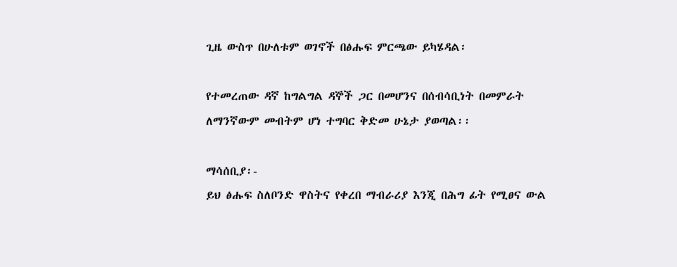ጊዜ ውስጥ በሁለቱም ወገኖች በፅሑፍ ምርጫው ይካሄዳል፡

የተመረጠው ዳኛ ከግልግል ዳኞች ጋር በመሆንና በሰብሳቢነት በመምራት ለማንኛውም መብትም ሆነ ተግባር ቅድመ ሁኔታ ያወጣል፡፡

ማሳሰቢያ፡-
ይህ ፅሑፍ ስለቦንድ ዋስትና የቀረበ ማብራሪያ እንጂ በሕግ ፊት የሚፀና ውል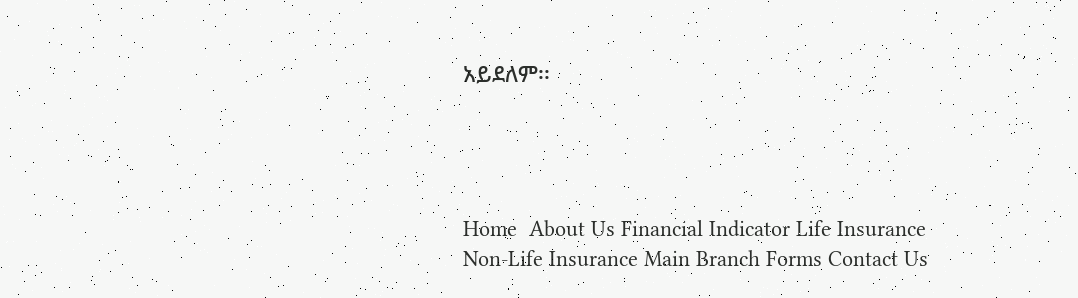አይደለም፡፡




Home  About Us Financial Indicator Life Insurance Non-Life Insurance Main Branch Forms Contact Us